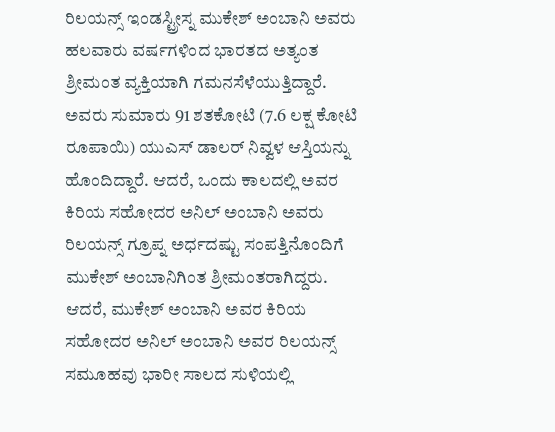ರಿಲಯನ್ಸ್ ಇಂಡಸ್ಟ್ರೀಸ್ನ ಮುಕೇಶ್ ಅಂಬಾನಿ ಅವರು ಹಲವಾರು ವರ್ಷಗಳಿಂದ ಭಾರತದ ಅತ್ಯಂತ ಶ್ರೀಮಂತ ವ್ಯಕ್ತಿಯಾಗಿ ಗಮನಸೆಳೆಯುತ್ತಿದ್ದಾರೆ. ಅವರು ಸುಮಾರು 91 ಶತಕೋಟಿ (7.6 ಲಕ್ಷ ಕೋಟಿ ರೂಪಾಯಿ) ಯುಎಸ್ ಡಾಲರ್ ನಿವ್ವಳ ಆಸ್ತಿಯನ್ನು ಹೊಂದಿದ್ದಾರೆ. ಆದರೆ, ಒಂದು ಕಾಲದಲ್ಲಿ ಅವರ ಕಿರಿಯ ಸಹೋದರ ಅನಿಲ್ ಅಂಬಾನಿ ಅವರು ರಿಲಯನ್ಸ್ ಗ್ರೂಪ್ನ ಅರ್ಧದಷ್ಟು ಸಂಪತ್ತಿನೊಂದಿಗೆ ಮುಕೇಶ್ ಅಂಬಾನಿಗಿಂತ ಶ್ರೀಮಂತರಾಗಿದ್ದರು.
ಆದರೆ, ಮುಕೇಶ್ ಅಂಬಾನಿ ಅವರ ಕಿರಿಯ ಸಹೋದರ ಅನಿಲ್ ಅಂಬಾನಿ ಅವರ ರಿಲಯನ್ಸ್ ಸಮೂಹವು ಭಾರೀ ಸಾಲದ ಸುಳಿಯಲ್ಲಿ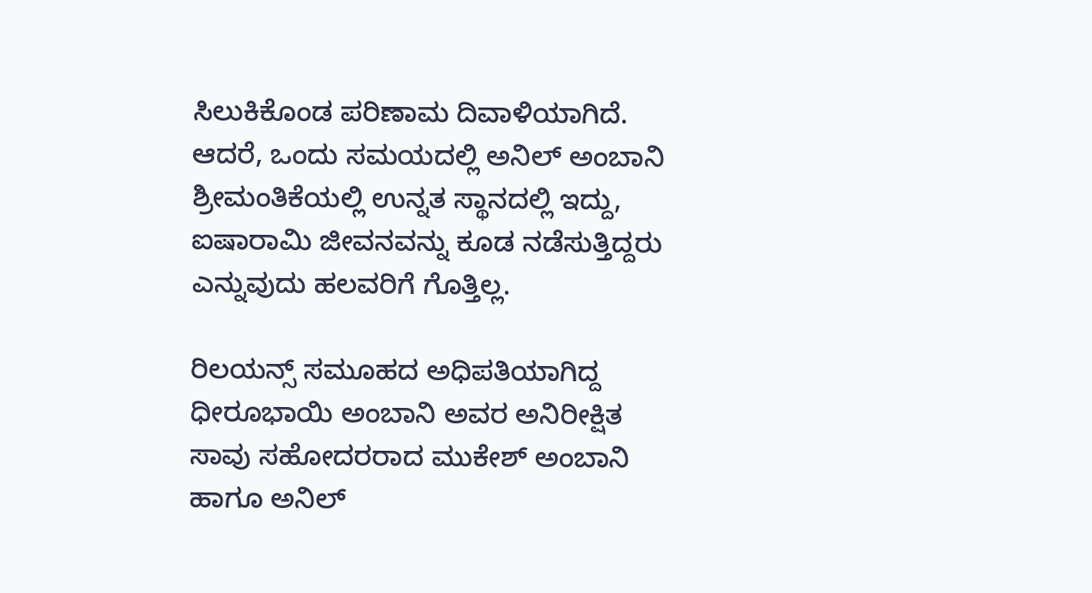ಸಿಲುಕಿಕೊಂಡ ಪರಿಣಾಮ ದಿವಾಳಿಯಾಗಿದೆ. ಆದರೆ, ಒಂದು ಸಮಯದಲ್ಲಿ ಅನಿಲ್ ಅಂಬಾನಿ ಶ್ರೀಮಂತಿಕೆಯಲ್ಲಿ ಉನ್ನತ ಸ್ಥಾನದಲ್ಲಿ ಇದ್ದು, ಐಷಾರಾಮಿ ಜೀವನವನ್ನು ಕೂಡ ನಡೆಸುತ್ತಿದ್ದರು ಎನ್ನುವುದು ಹಲವರಿಗೆ ಗೊತ್ತಿಲ್ಲ.

ರಿಲಯನ್ಸ್ ಸಮೂಹದ ಅಧಿಪತಿಯಾಗಿದ್ದ ಧೀರೂಭಾಯಿ ಅಂಬಾನಿ ಅವರ ಅನಿರೀಕ್ಷಿತ ಸಾವು ಸಹೋದರರಾದ ಮುಕೇಶ್ ಅಂಬಾನಿ ಹಾಗೂ ಅನಿಲ್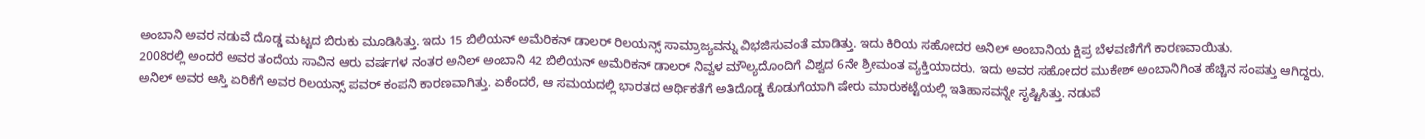ಅಂಬಾನಿ ಅವರ ನಡುವೆ ದೊಡ್ಡ ಮಟ್ಟದ ಬಿರುಕು ಮೂಡಿಸಿತ್ತು. ಇದು 15 ಬಿಲಿಯನ್ ಅಮೆರಿಕನ್ ಡಾಲರ್ ರಿಲಯನ್ಸ್ ಸಾಮ್ರಾಜ್ಯವನ್ನು ವಿಭಜಿಸುವಂತೆ ಮಾಡಿತ್ತು. ಇದು ಕಿರಿಯ ಸಹೋದರ ಅನಿಲ್ ಅಂಬಾನಿಯ ಕ್ಷಿಪ್ರ ಬೆಳವಣಿಗೆಗೆ ಕಾರಣವಾಯಿತು.
2008ರಲ್ಲಿ ಅಂದರೆ ಅವರ ತಂದೆಯ ಸಾವಿನ ಆರು ವರ್ಷಗಳ ನಂತರ ಅನಿಲ್ ಅಂಬಾನಿ 42 ಬಿಲಿಯನ್ ಅಮೆರಿಕನ್ ಡಾಲರ್ ನಿವ್ವಳ ಮೌಲ್ಯದೊಂದಿಗೆ ವಿಶ್ವದ 6ನೇ ಶ್ರೀಮಂತ ವ್ಯಕ್ತಿಯಾದರು. ಇದು ಅವರ ಸಹೋದರ ಮುಕೇಶ್ ಅಂಬಾನಿಗಿಂತ ಹೆಚ್ಚಿನ ಸಂಪತ್ತು ಆಗಿದ್ದರು.
ಅನಿಲ್ ಅವರ ಆಸ್ತಿ ಏರಿಕೆಗೆ ಅವರ ರಿಲಯನ್ಸ್ ಪವರ್ ಕಂಪನಿ ಕಾರಣವಾಗಿತ್ತು. ಏಕೆಂದರೆ, ಆ ಸಮಯದಲ್ಲಿ ಭಾರತದ ಆರ್ಥಿಕತೆಗೆ ಅತಿದೊಡ್ಡ ಕೊಡುಗೆಯಾಗಿ ಷೇರು ಮಾರುಕಟ್ಟೆಯಲ್ಲಿ ಇತಿಹಾಸವನ್ನೇ ಸೃಷ್ಟಿಸಿತ್ತು. ನಡುವೆ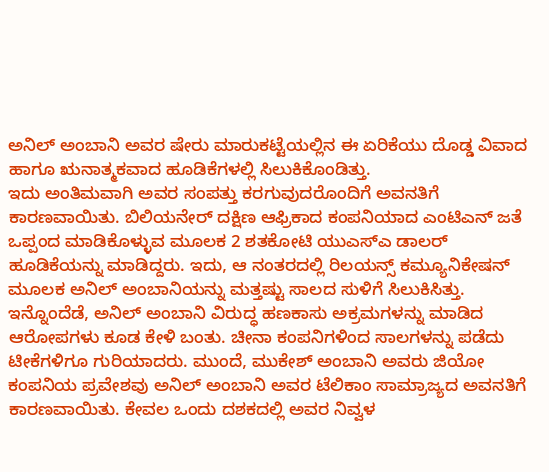ಅನಿಲ್ ಅಂಬಾನಿ ಅವರ ಷೇರು ಮಾರುಕಟ್ಟೆಯಲ್ಲಿನ ಈ ಏರಿಕೆಯು ದೊಡ್ಡ ವಿವಾದ ಹಾಗೂ ಋನಾತ್ಮಕವಾದ ಹೂಡಿಕೆಗಳಲ್ಲಿ ಸಿಲುಕಿಕೊಂಡಿತ್ತು.
ಇದು ಅಂತಿಮವಾಗಿ ಅವರ ಸಂಪತ್ತು ಕರಗುವುದರೊಂದಿಗೆ ಅವನತಿಗೆ ಕಾರಣವಾಯಿತು. ಬಿಲಿಯನೇರ್ ದಕ್ಷಿಣ ಆಫ್ರಿಕಾದ ಕಂಪನಿಯಾದ ಎಂಟಿಎನ್ ಜತೆ ಒಪ್ಪಂದ ಮಾಡಿಕೊಳ್ಳುವ ಮೂಲಕ 2 ಶತಕೋಟಿ ಯುಎಸ್ಎ ಡಾಲರ್ ಹೂಡಿಕೆಯನ್ನು ಮಾಡಿದ್ದರು. ಇದು, ಆ ನಂತರದಲ್ಲಿ ರಿಲಯನ್ಸ್ ಕಮ್ಯೂನಿಕೇಷನ್ ಮೂಲಕ ಅನಿಲ್ ಅಂಬಾನಿಯನ್ನು ಮತ್ತಷ್ಟು ಸಾಲದ ಸುಳಿಗೆ ಸಿಲುಕಿಸಿತ್ತು.
ಇನ್ನೊಂದೆಡೆ, ಅನಿಲ್ ಅಂಬಾನಿ ವಿರುದ್ಧ ಹಣಕಾಸು ಅಕ್ರಮಗಳನ್ನು ಮಾಡಿದ ಆರೋಪಗಳು ಕೂಡ ಕೇಳಿ ಬಂತು. ಚೀನಾ ಕಂಪನಿಗಳಿಂದ ಸಾಲಗಳನ್ನು ಪಡೆದು ಟೀಕೆಗಳಿಗೂ ಗುರಿಯಾದರು. ಮುಂದೆ, ಮುಕೇಶ್ ಅಂಬಾನಿ ಅವರು ಜಿಯೋ ಕಂಪನಿಯ ಪ್ರವೇಶವು ಅನಿಲ್ ಅಂಬಾನಿ ಅವರ ಟೆಲಿಕಾಂ ಸಾಮ್ರಾಜ್ಯದ ಅವನತಿಗೆ ಕಾರಣವಾಯಿತು. ಕೇವಲ ಒಂದು ದಶಕದಲ್ಲಿ ಅವರ ನಿವ್ವಳ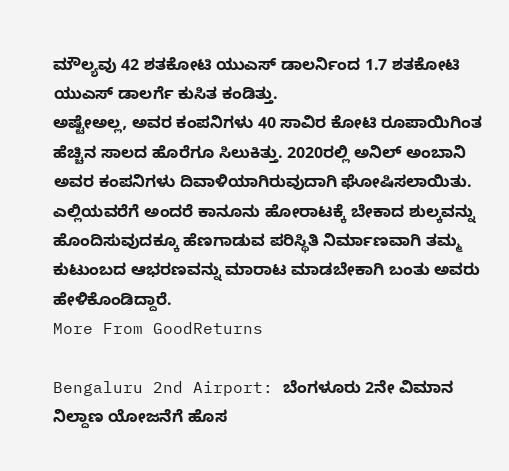ಮೌಲ್ಯವು 42 ಶತಕೋಟಿ ಯುಎಸ್ ಡಾಲರ್ನಿಂದ 1.7 ಶತಕೋಟಿ ಯುಎಸ್ ಡಾಲರ್ಗೆ ಕುಸಿತ ಕಂಡಿತ್ತು.
ಅಷ್ಟೇಅಲ್ಲ, ಅವರ ಕಂಪನಿಗಳು 40 ಸಾವಿರ ಕೋಟಿ ರೂಪಾಯಿಗಿಂತ ಹೆಚ್ಚಿನ ಸಾಲದ ಹೊರೆಗೂ ಸಿಲುಕಿತ್ತು. 2020ರಲ್ಲಿ ಅನಿಲ್ ಅಂಬಾನಿ ಅವರ ಕಂಪನಿಗಳು ದಿವಾಳಿಯಾಗಿರುವುದಾಗಿ ಘೋಷಿಸಲಾಯಿತು. ಎಲ್ಲಿಯವರೆಗೆ ಅಂದರೆ ಕಾನೂನು ಹೋರಾಟಕ್ಕೆ ಬೇಕಾದ ಶುಲ್ಕವನ್ನು ಹೊಂದಿಸುವುದಕ್ಕೂ ಹೆಣಗಾಡುವ ಪರಿಸ್ಥಿತಿ ನಿರ್ಮಾಣವಾಗಿ ತಮ್ಮ ಕುಟುಂಬದ ಆಭರಣವನ್ನು ಮಾರಾಟ ಮಾಡಬೇಕಾಗಿ ಬಂತು ಅವರು ಹೇಳಿಕೊಂಡಿದ್ದಾರೆ.
More From GoodReturns

Bengaluru 2nd Airport: ಬೆಂಗಳೂರು 2ನೇ ವಿಮಾನ ನಿಲ್ದಾಣ ಯೋಜನೆಗೆ ಹೊಸ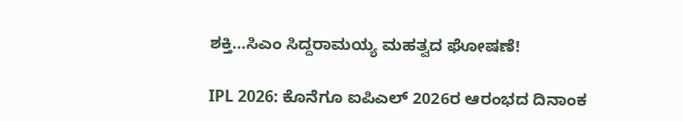ಶಕ್ತಿ…ಸಿಎಂ ಸಿದ್ದರಾಮಯ್ಯ ಮಹತ್ವದ ಘೋಷಣೆ!

IPL 2026: ಕೊನೆಗೂ ಐಪಿಎಲ್ 2026ರ ಆರಂಭದ ದಿನಾಂಕ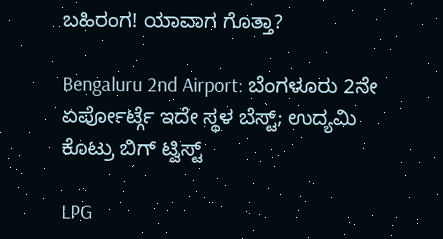ಬಹಿರಂಗ! ಯಾವಾಗ ಗೊತ್ತಾ?

Bengaluru 2nd Airport: ಬೆಂಗಳೂರು 2ನೇ ಏರ್ಪೋರ್ಟ್ಗೆ ಇದೇ ಸ್ಥಳ ಬೆಸ್ಟ್; ಉದ್ಯಮಿ ಕೊಟ್ರು ಬಿಗ್ ಟ್ವಿಸ್ಟ್

LPG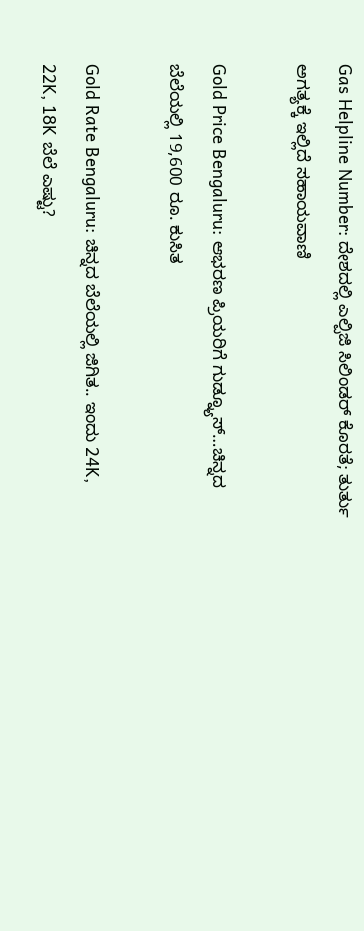Gas Helpline Number: ದೇಶದಲ್ಲಿ ಎಲ್ಪಿಜಿ ಸಿಲಿಂಡರ್ ಕೊರತೆ; ತುರ್ತು ಅಗತ್ಯಕ್ಕೆ ಇಲ್ಲಿದೆ ಸಹಾಯವಾಣಿ

Gold Price Bengaluru: ಆಭರಣ ಪ್ರಿಯರಿಗೆ ಗುಡ್ನ್ಯೂಸ್…ಚಿನ್ನದ ಬೆಲೆಯಲ್ಲಿ 19,600 ರೂ. ಕುಸಿತ

Gold Rate Bengaluru: ಚಿನ್ನದ ಬೆಲೆಯಲ್ಲಿ ಜಿಗಿತ.. ಇಂದು 24K, 22K, 18K ಬೆಲೆ ಎಷ್ಟು?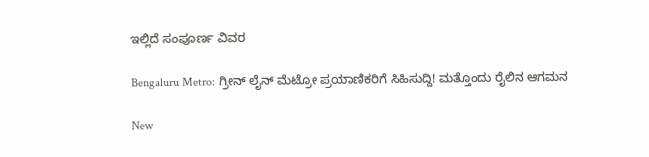ಇಲ್ಲಿದೆ ಸಂಪೂರ್ಣ ವಿವರ

Bengaluru Metro: ಗ್ರೀನ್ ಲೈನ್ ಮೆಟ್ರೋ ಪ್ರಯಾಣಿಕರಿಗೆ ಸಿಹಿಸುದ್ದಿ! ಮತ್ತೊಂದು ರೈಲಿನ ಆಗಮನ

New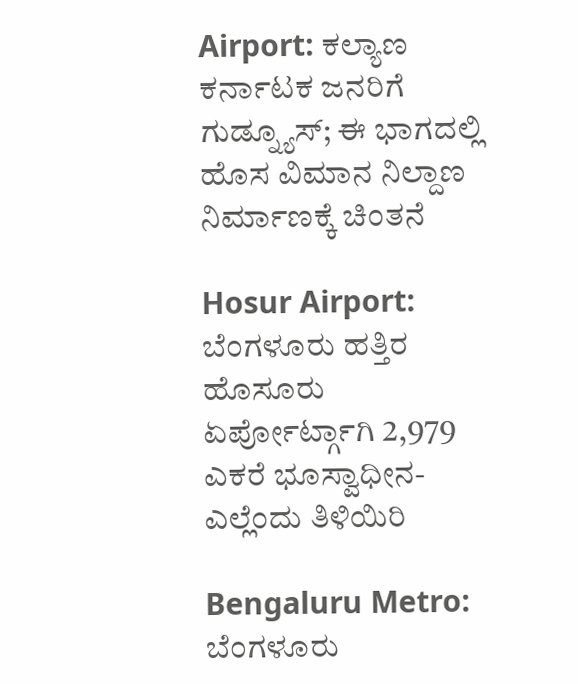Airport: ಕಲ್ಯಾಣ ಕರ್ನಾಟಕ ಜನರಿಗೆ ಗುಡ್ನ್ಯೂಸ್; ಈ ಭಾಗದಲ್ಲಿ ಹೊಸ ವಿಮಾನ ನಿಲ್ದಾಣ ನಿರ್ಮಾಣಕ್ಕೆ ಚಿಂತನೆ

Hosur Airport: ಬೆಂಗಳೂರು ಹತ್ತಿರ ಹೊಸೂರು ಏರ್ಪೋರ್ಟ್ಗಾಗಿ 2,979 ಎಕರೆ ಭೂಸ್ವಾಧೀನ-ಎಲ್ಲೆಂದು ತಿಳಿಯಿರಿ

Bengaluru Metro: ಬೆಂಗಳೂರು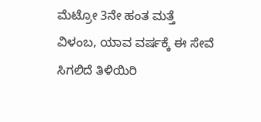ಮೆಟ್ರೋ 3ನೇ ಹಂತ ಮತ್ತೆ ವಿಳಂಬ, ಯಾವ ವರ್ಷಕ್ಕೆ ಈ ಸೇವೆ ಸಿಗಲಿದೆ ತಿಳಿಯಿರಿ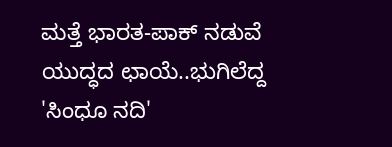ಮತ್ತೆ ಭಾರತ-ಪಾಕ್ ನಡುವೆ ಯುದ್ಧದ ಛಾಯೆ..ಭುಗಿಲೆದ್ದ 'ಸಿಂಧೂ ನದಿ'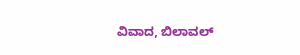ವಿವಾದ, ಬಿಲಾವಲ್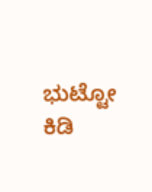ಭುಟ್ಟೋ ಕಿಡಿ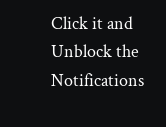Click it and Unblock the Notifications